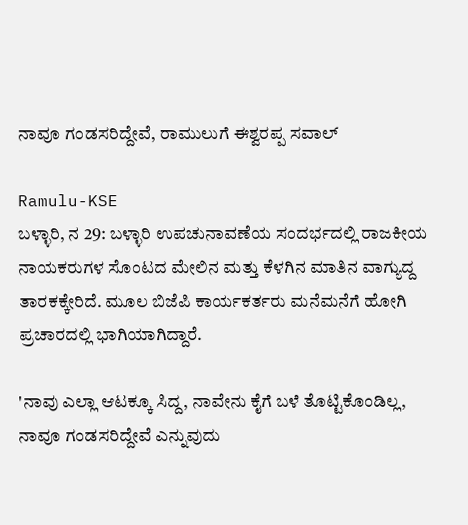ನಾವೂ ಗಂಡಸರಿದ್ದೇವೆ, ರಾಮುಲುಗೆ ಈಶ್ವರಪ್ಪ ಸವಾಲ್

Ramulu-KSE
ಬಳ್ಳಾರಿ, ನ 29: ಬಳ್ಳಾರಿ ಉಪಚುನಾವಣೆಯ ಸಂದರ್ಭದಲ್ಲಿ ರಾಜಕೀಯ ನಾಯಕರುಗಳ ಸೊಂಟದ ಮೇಲಿನ ಮತ್ತು ಕೆಳಗಿನ ಮಾತಿನ ವಾಗ್ಯುದ್ದ ತಾರಕಕ್ಕೇರಿದೆ. ಮೂಲ ಬಿಜೆಪಿ ಕಾರ್ಯಕರ್ತರು ಮನೆಮನೆಗೆ ಹೋಗಿ ಪ್ರಚಾರದಲ್ಲಿ ಭಾಗಿಯಾಗಿದ್ದಾರೆ.

'ನಾವು ಎಲ್ಲಾ ಆಟಕ್ಕೂ ಸಿದ್ದ, ನಾವೇನು ಕೈಗೆ ಬಳೆ ತೊಟ್ಟಿಕೊಂಡಿಲ್ಲ, ನಾವೂ ಗಂಡಸರಿದ್ದೇವೆ ಎನ್ನುವುದು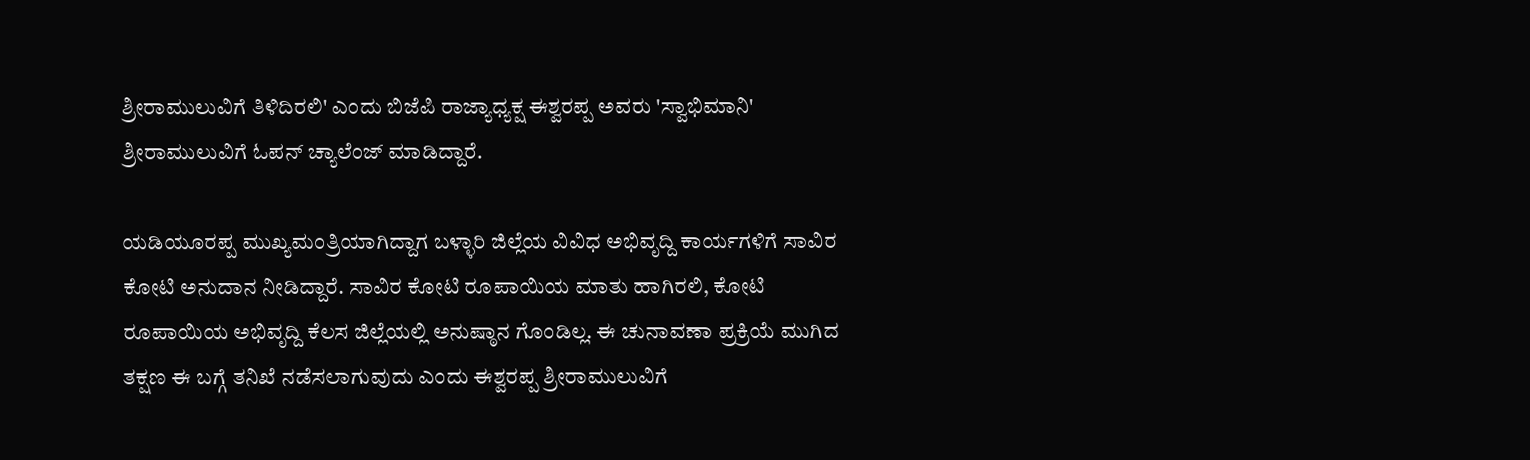ಶ್ರೀರಾಮುಲುವಿಗೆ ತಿಳಿದಿರಲಿ' ಎಂದು ಬಿಜೆಪಿ ರಾಜ್ಯಾಧ್ಯಕ್ಷ ಈಶ್ವರಪ್ಪ ಅವರು 'ಸ್ವಾಭಿಮಾನಿ' ಶ್ರೀರಾಮುಲುವಿಗೆ ಓಪನ್ ಚ್ಯಾಲೆಂಜ್ ಮಾಡಿದ್ದಾರೆ.

ಯಡಿಯೂರಪ್ಪ ಮುಖ್ಯಮಂತ್ರಿಯಾಗಿದ್ದಾಗ ಬಳ್ಳಾರಿ ಜಿಲ್ಲೆಯ ವಿವಿಧ ಅಭಿವೃದ್ದಿ ಕಾರ್ಯಗಳಿಗೆ ಸಾವಿರ ಕೋಟಿ ಅನುದಾನ ನೀಡಿದ್ದಾರೆ. ಸಾವಿರ ಕೋಟಿ ರೂಪಾಯಿಯ ಮಾತು ಹಾಗಿರಲಿ, ಕೋಟಿ ರೂಪಾಯಿಯ ಅಭಿವೃದ್ದಿ ಕೆಲಸ ಜಿಲ್ಲೆಯಲ್ಲಿ ಅನುಷ್ಠಾನ ಗೊಂಡಿಲ್ಲ. ಈ ಚುನಾವಣಾ ಪ್ರಕ್ರಿಯೆ ಮುಗಿದ ತಕ್ಷಣ ಈ ಬಗ್ಗೆ ತನಿಖೆ ನಡೆಸಲಾಗುವುದು ಎಂದು ಈಶ್ವರಪ್ಪ ಶ್ರೀರಾಮುಲುವಿಗೆ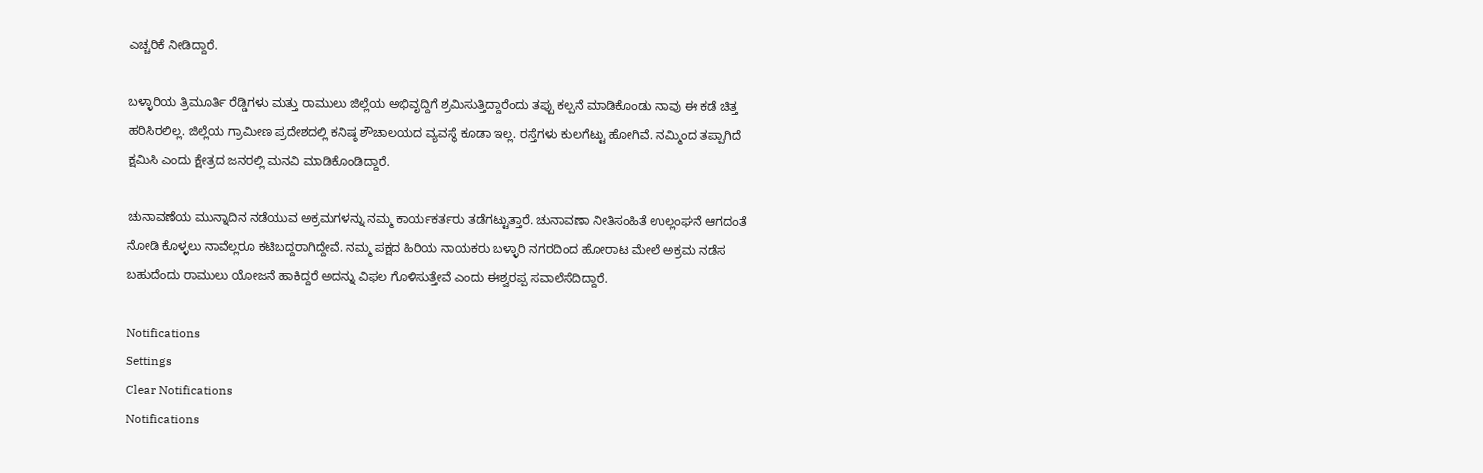ಎಚ್ಚರಿಕೆ ನೀಡಿದ್ದಾರೆ.

ಬಳ್ಳಾರಿಯ ತ್ರಿಮೂರ್ತಿ ರೆಡ್ಡಿಗಳು ಮತ್ತು ರಾಮುಲು ಜಿಲ್ಲೆಯ ಅಭಿವೃದ್ದಿಗೆ ಶ್ರಮಿಸುತ್ತಿದ್ದಾರೆಂದು ತಪ್ಪು ಕಲ್ಪನೆ ಮಾಡಿಕೊಂಡು ನಾವು ಈ ಕಡೆ ಚಿತ್ತ ಹರಿಸಿರಲಿಲ್ಲ. ಜಿಲ್ಲೆಯ ಗ್ರಾಮೀಣ ಪ್ರದೇಶದಲ್ಲಿ ಕನಿಷ್ಠ ಶೌಚಾಲಯದ ವ್ಯವಸ್ಥೆ ಕೂಡಾ ಇಲ್ಲ. ರಸ್ತೆಗಳು ಕುಲಗೆಟ್ಟು ಹೋಗಿವೆ. ನಮ್ಮಿಂದ ತಪ್ಪಾಗಿದೆ ಕ್ಷಮಿಸಿ ಎಂದು ಕ್ಷೇತ್ರದ ಜನರಲ್ಲಿ ಮನವಿ ಮಾಡಿಕೊಂಡಿದ್ದಾರೆ.

ಚುನಾವಣೆಯ ಮುನ್ನಾದಿನ ನಡೆಯುವ ಅಕ್ರಮಗಳನ್ನು ನಮ್ಮ ಕಾರ್ಯಕರ್ತರು ತಡೆಗಟ್ಟುತ್ತಾರೆ. ಚುನಾವಣಾ ನೀತಿಸಂಹಿತೆ ಉಲ್ಲಂಘನೆ ಆಗದಂತೆ ನೋಡಿ ಕೊಳ್ಳಲು ನಾವೆಲ್ಲರೂ ಕಟಿಬದ್ದರಾಗಿದ್ದೇವೆ. ನಮ್ಮ ಪಕ್ಷದ ಹಿರಿಯ ನಾಯಕರು ಬಳ್ಳಾರಿ ನಗರದಿಂದ ಹೋರಾಟ ಮೇಲೆ ಅಕ್ರಮ ನಡೆಸ ಬಹುದೆಂದು ರಾಮುಲು ಯೋಜನೆ ಹಾಕಿದ್ದರೆ ಅದನ್ನು ವಿಫಲ ಗೊಳಿಸುತ್ತೇವೆ ಎಂದು ಈಶ್ವರಪ್ಪ ಸವಾಲೆಸೆದಿದ್ದಾರೆ.

Notifications
Settings
Clear Notifications
Notifications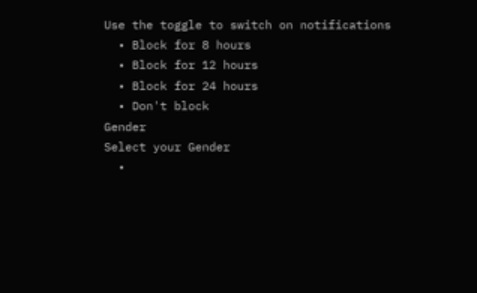Use the toggle to switch on notifications
  • Block for 8 hours
  • Block for 12 hours
  • Block for 24 hours
  • Don't block
Gender
Select your Gender
  •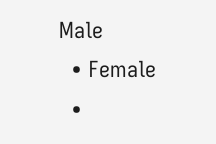Male
  • Female
  •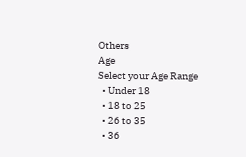Others
Age
Select your Age Range
  • Under 18
  • 18 to 25
  • 26 to 35
  • 36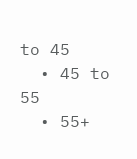to 45
  • 45 to 55
  • 55+